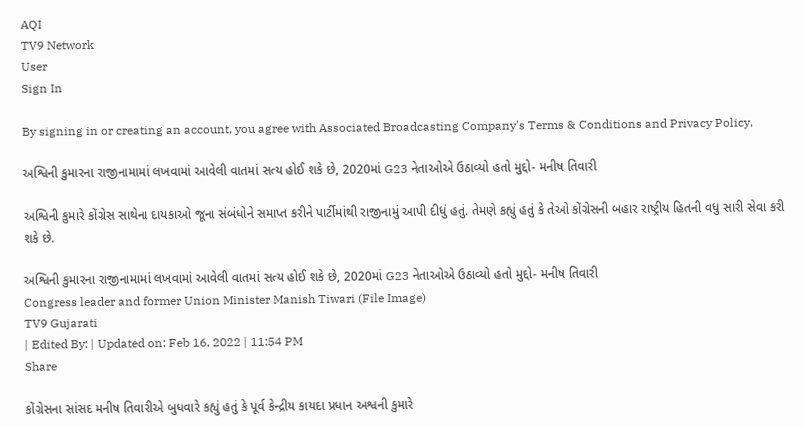AQI
TV9 Network
User
Sign In

By signing in or creating an account, you agree with Associated Broadcasting Company's Terms & Conditions and Privacy Policy.

અશ્વિની કુમારના રાજીનામામાં લખવામાં આવેલી વાતમાં સત્ય હોઈ શકે છે, 2020માં G23 નેતાઓએ ઉઠાવ્યો હતો મુદ્દો- મનીષ તિવારી

અશ્વિની કુમારે કોંગ્રેસ સાથેના દાયકાઓ જૂના સંબંધોને સમાપ્ત કરીને પાર્ટીમાંથી રાજીનામું આપી દીધું હતું. તેમણે કહ્યું હતું કે તેઓ કોંગ્રેસની બહાર રાષ્ટ્રીય હિતની વધુ સારી સેવા કરી શકે છે.

અશ્વિની કુમારના રાજીનામામાં લખવામાં આવેલી વાતમાં સત્ય હોઈ શકે છે, 2020માં G23 નેતાઓએ ઉઠાવ્યો હતો મુદ્દો- મનીષ તિવારી
Congress leader and former Union Minister Manish Tiwari (File Image)
TV9 Gujarati
| Edited By: | Updated on: Feb 16, 2022 | 11:54 PM
Share

કોંગ્રેસના સાંસદ મનીષ તિવારીએ બુધવારે કહ્યું હતું કે પૂર્વ કેન્દ્રીય કાયદા પ્રધાન અશ્વની કુમારે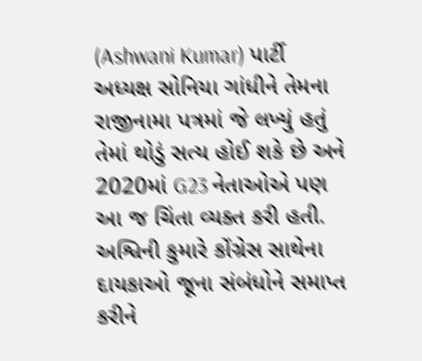(Ashwani Kumar) પાર્ટી અધ્યક્ષ સોનિયા ગાંધીને તેમના રાજીનામા પત્રમાં જે લખ્યું હતું તેમાં થોડું સત્ય હોઈ શકે છે અને 2020માં G23 નેતાઓએ પણ આ જ ચિંતા વ્યક્ત કરી હતી. અશ્વિની કુમારે કોંગ્રેસ સાથેના દાયકાઓ જૂના સંબંધોને સમાપ્ત કરીને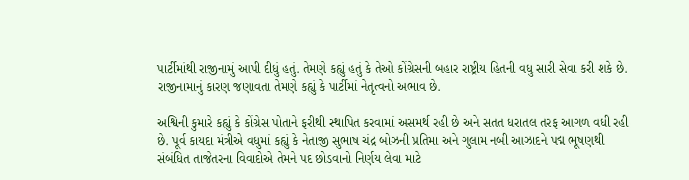પાર્ટીમાંથી રાજીનામું આપી દીધું હતું. તેમણે કહ્યું હતું કે તેઓ કોંગ્રેસની બહાર રાષ્ટ્રીય હિતની વધુ સારી સેવા કરી શકે છે. રાજીનામાનું કારણ જણાવતા તેમણે કહ્યું કે પાર્ટીમાં નેતૃત્વનો અભાવ છે.

અશ્વિની કુમારે કહ્યું કે કોંગ્રેસ પોતાને ફરીથી સ્થાપિત કરવામાં અસમર્થ રહી છે અને સતત ધરાતલ તરફ આગળ વધી રહી છે. પૂર્વ કાયદા મંત્રીએ વધુમાં કહ્યું કે નેતાજી સુભાષ ચંદ્ર બોઝની પ્રતિમા અને ગુલામ નબી આઝાદને પદ્મ ભૂષણથી સંબંધિત તાજેતરના વિવાદોએ તેમને પદ છોડવાનો નિર્ણય લેવા માટે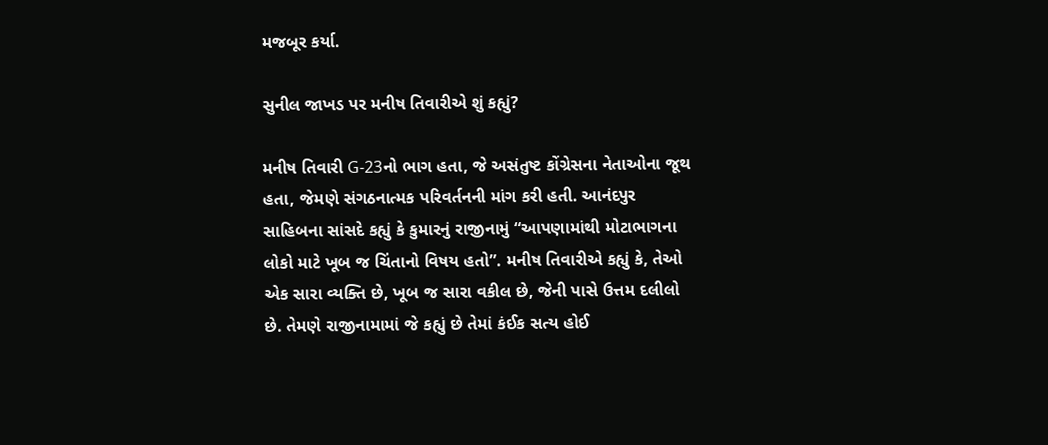મજબૂર કર્યા.

સુનીલ જાખડ પર મનીષ તિવારીએ શું કહ્યું?

મનીષ તિવારી G-23નો ભાગ હતા, જે અસંતુષ્ટ કોંગ્રેસના નેતાઓના જૂથ હતા, જેમણે સંગઠનાત્મક પરિવર્તનની માંગ કરી હતી. આનંદપુર સાહિબના સાંસદે કહ્યું કે કુમારનું રાજીનામું “આપણામાંથી મોટાભાગના લોકો માટે ખૂબ જ ચિંતાનો વિષય હતો”. મનીષ તિવારીએ કહ્યું કે, તેઓ એક સારા વ્યક્તિ છે, ખૂબ જ સારા વકીલ છે, જેની પાસે ઉત્તમ દલીલો છે. તેમણે રાજીનામામાં જે કહ્યું છે તેમાં કંઈક સત્ય હોઈ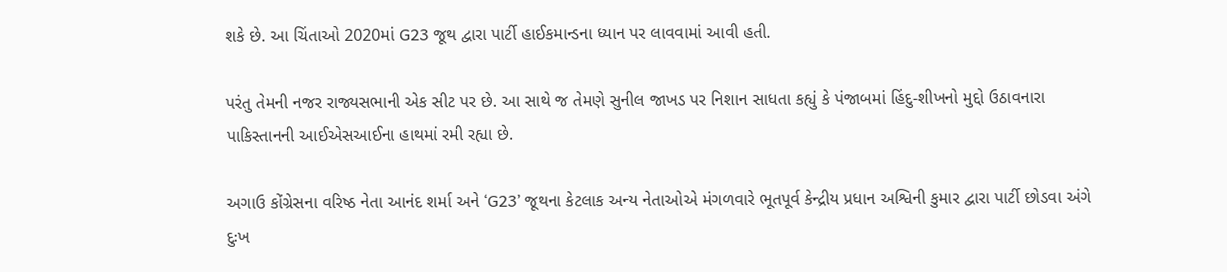શકે છે. આ ચિંતાઓ 2020માં G23 જૂથ દ્વારા પાર્ટી હાઈકમાન્ડના ધ્યાન પર લાવવામાં આવી હતી.

પરંતુ તેમની નજર રાજ્યસભાની એક સીટ પર છે. આ સાથે જ તેમણે સુનીલ જાખડ પર નિશાન સાધતા કહ્યું કે પંજાબમાં હિંદુ-શીખનો મુદ્દો ઉઠાવનારા પાકિસ્તાનની આઈએસઆઈના હાથમાં રમી રહ્યા છે.

અગાઉ કોંગ્રેસના વરિષ્ઠ નેતા આનંદ શર્મા અને ‘G23’ જૂથના કેટલાક અન્ય નેતાઓએ મંગળવારે ભૂતપૂર્વ કેન્દ્રીય પ્રધાન અશ્વિની કુમાર દ્વારા પાર્ટી છોડવા અંગે દુઃખ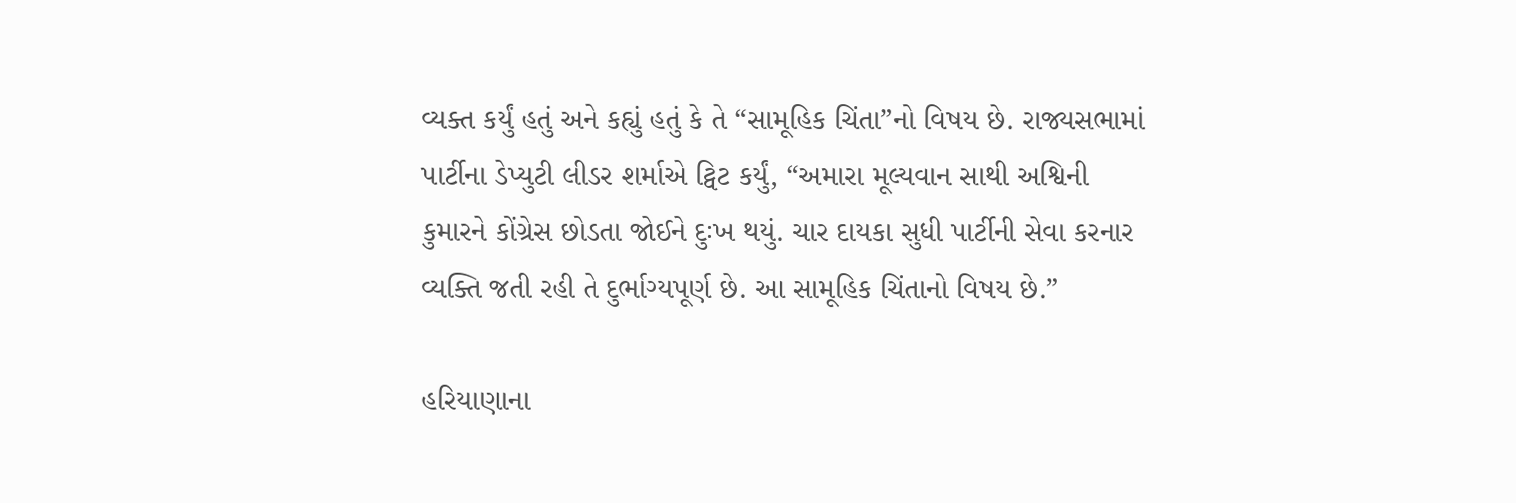વ્યક્ત કર્યું હતું અને કહ્યું હતું કે તે “સામૂહિક ચિંતા”નો વિષય છે. રાજ્યસભામાં પાર્ટીના ડેપ્યુટી લીડર શર્માએ ટ્વિટ કર્યું, “અમારા મૂલ્યવાન સાથી અશ્વિની કુમારને કોંગ્રેસ છોડતા જોઈને દુઃખ થયું. ચાર દાયકા સુધી પાર્ટીની સેવા કરનાર વ્યક્તિ જતી રહી તે દુર્ભાગ્યપૂર્ણ છે. આ સામૂહિક ચિંતાનો વિષય છે.”

હરિયાણાના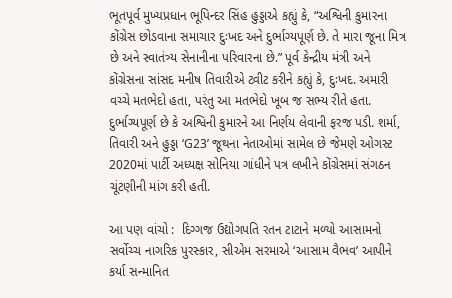ભૂતપૂર્વ મુખ્યપ્રધાન ભૂપિન્દર સિંહ હુડ્ડાએ કહ્યું કે, “અશ્વિની કુમારના કોંગ્રેસ છોડવાના સમાચાર દુઃખદ અને દુર્ભાગ્યપૂર્ણ છે. તે મારા જૂના મિત્ર છે અને સ્વાતંત્ર્ય સેનાનીના પરિવારના છે.” પૂર્વ કેન્દ્રીય મંત્રી અને કોંગ્રેસના સાંસદ મનીષ તિવારીએ ટ્વીટ કરીને કહ્યું કે, દુઃખદ. અમારી વચ્ચે મતભેદો હતા, પરંતુ આ મતભેદો ખૂબ જ સભ્ય રીતે હતા. દુર્ભાગ્યપૂર્ણ છે કે અશ્વિની કુમારને આ નિર્ણય લેવાની ફરજ પડી. શર્મા, તિવારી અને હુડ્ડા ‘G23’ જૂથના નેતાઓમાં સામેલ છે જેમણે ઓગસ્ટ 2020માં પાર્ટી અધ્યક્ષ સોનિયા ગાંધીને પત્ર લખીને કોંગ્રેસમાં સંગઠન ચૂંટણીની માંગ કરી હતી.

આ પણ વાંચો :  દિગ્ગજ ઉદ્યોગપતિ રતન ટાટાને મળ્યો આસામનો સર્વોચ્ચ નાગરિક પુરસ્કાર, સીએમ સરમાએ ‘આસામ વૈભવ’ આપીને કર્યા સન્માનિત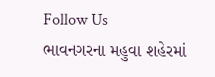Follow Us
ભાવનગરના મહુવા શહેરમાં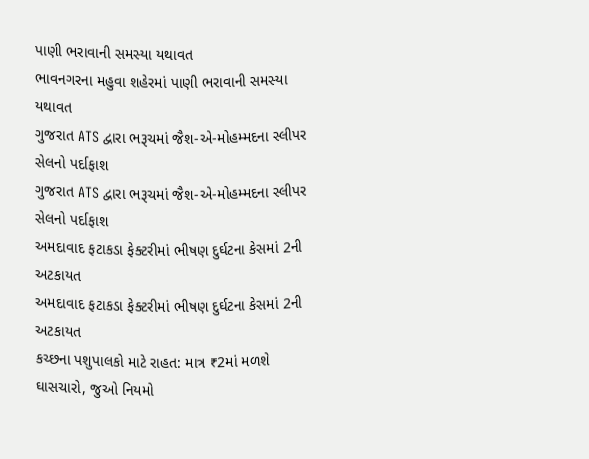પાણી ભરાવાની સમસ્યા યથાવત
ભાવનગરના મહુવા શહેરમાં પાણી ભરાવાની સમસ્યા યથાવત
ગુજરાત ATS દ્વારા ભરૂચમાં જૈશ-એ-મોહમ્મદના સ્લીપર સેલનો પર્દાફાશ
ગુજરાત ATS દ્વારા ભરૂચમાં જૈશ-એ-મોહમ્મદના સ્લીપર સેલનો પર્દાફાશ
અમદાવાદ ફટાકડા ફેક્ટરીમાં ભીષણ દુર્ઘટના કેસમાં 2ની અટકાયત
અમદાવાદ ફટાકડા ફેક્ટરીમાં ભીષણ દુર્ઘટના કેસમાં 2ની અટકાયત
કચ્છના પશુપાલકો માટે રાહત: માત્ર ₹2માં મળશે ઘાસચારો, જુઓ નિયમો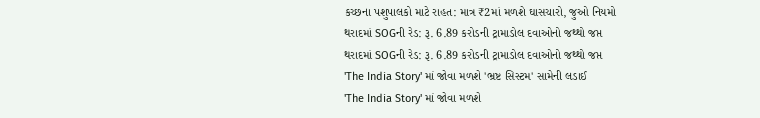કચ્છના પશુપાલકો માટે રાહત: માત્ર ₹2માં મળશે ઘાસચારો, જુઓ નિયમો
થરાદમાં SOGની રેડ: રૂ. 6.89 કરોડની ટ્રામાડોલ દવાઓનો જથ્થો જપ્ત
થરાદમાં SOGની રેડ: રૂ. 6.89 કરોડની ટ્રામાડોલ દવાઓનો જથ્થો જપ્ત
'The India Story' માં જોવા મળશે 'ભ્રષ્ટ સિસ્ટમ' સામેની લડાઈ
'The India Story' માં જોવા મળશે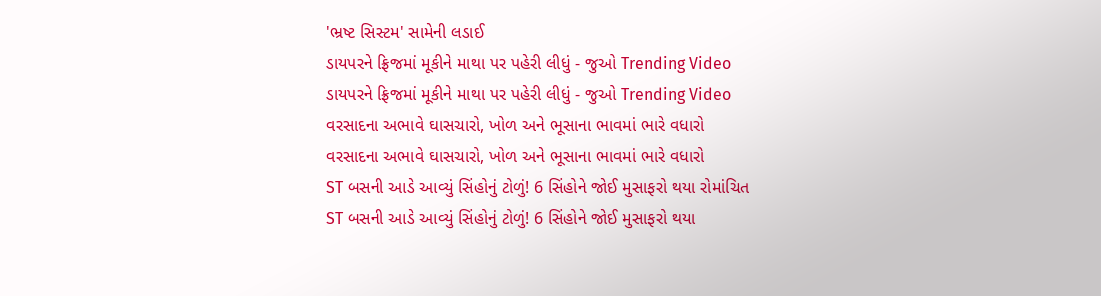'ભ્રષ્ટ સિસ્ટમ' સામેની લડાઈ
ડાયપરને ફ્રિજમાં મૂકીને માથા પર પહેરી લીધું - જુઓ Trending Video
ડાયપરને ફ્રિજમાં મૂકીને માથા પર પહેરી લીધું - જુઓ Trending Video
વરસાદના અભાવે ઘાસચારો, ખોળ અને ભૂસાના ભાવમાં ભારે વધારો
વરસાદના અભાવે ઘાસચારો, ખોળ અને ભૂસાના ભાવમાં ભારે વધારો
ST બસની આડે આવ્યું સિંહોનું ટોળું! 6 સિંહોને જોઈ મુસાફરો થયા રોમાંચિત
ST બસની આડે આવ્યું સિંહોનું ટોળું! 6 સિંહોને જોઈ મુસાફરો થયા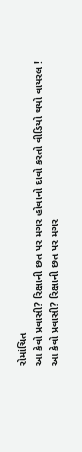રોમાંચિત
આ કેવો પ્રવાસી? રિક્ષાની છત પર મગર હોવાનો દાવો કરતો વીડિયો થયો વાયરલ !
આ કેવો પ્રવાસી? રિક્ષાની છત પર મગર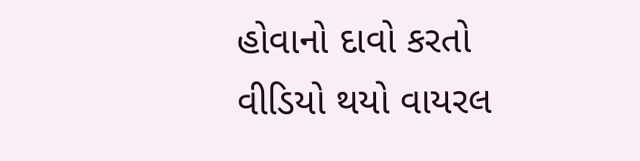હોવાનો દાવો કરતો વીડિયો થયો વાયરલ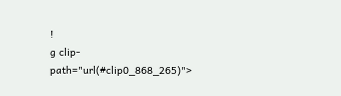!
g clip-path="url(#clip0_868_265)">